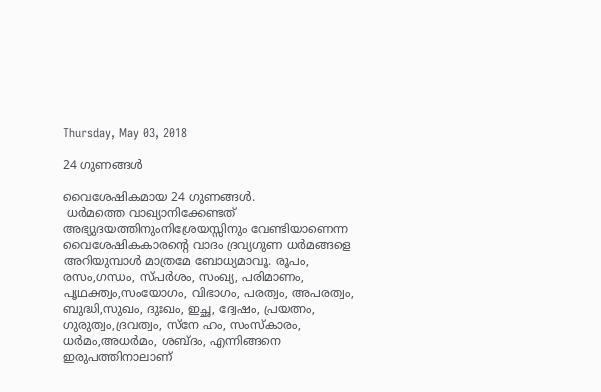Thursday, May 03, 2018

24 ഗുണങ്ങള്‍

വൈശേഷികമായ 24 ഗുണങ്ങള്‍.
 ധര്‍മത്തെ വാഖ്യാനിക്കേണ്ടത് അഭ്യുദയത്തിനുംനിശ്രേയസ്സിനും വേണ്ടിയാണെന്ന വൈശേഷികകാരന്റെ വാദം ദ്രവ്യഗുണ ധര്‍മങ്ങളെ അറിയുമ്പാള്‍ മാത്രമേ ബോധ്യമാവൂ. രൂപം, രസം,ഗന്ധം, സ്പര്‍ശം, സംഖ്യ, പരിമാണം, പൃഥക്ത്വം,സംയോഗം, വിഭാഗം, പരത്വം, അപരത്വം, ബുദ്ധി,സുഖം, ദുഃഖം, ഇച്ഛ, ദ്വേഷം, പ്രയത്നം, ഗുരുത്വം,ദ്രവത്വം, സ്നേ ഹം, സംസ്കാരം, ധര്‍മം,അധര്‍മം, ശബ്ദം, എന്നിങ്ങനെ ഇരുപത്തിനാലാണ്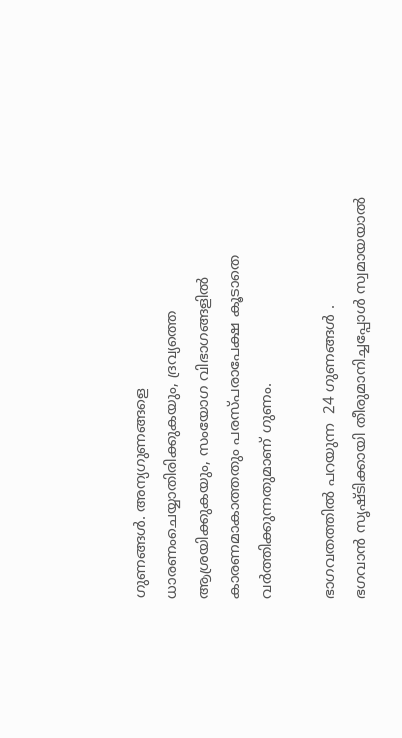ഗുണങ്ങള്‍. അന്യഗുണങ്ങളെ ധാരണംചെയ്യാതിരിക്കുകയും, ദ്രവ്യത്തെ ആശ്രയിക്കുകയും, സംയോഗ വിഭാഗങ്ങളില്‍ കാരണമാകാത്തതും പരസ്പരാപേക്ഷ കൂടാതെ വര്‍ത്തിക്കുന്നതുമാണ് ഗുണം.

ഭാഗവതത്തിൽ പറയുന്ന  24 ഗുണങ്ങള്‍ .
ഭഗവാന്‍ സൃഷ്ടിക്കായി തീരുമാനിച്ചപ്പോള്‍ സ്വമായയാല്‍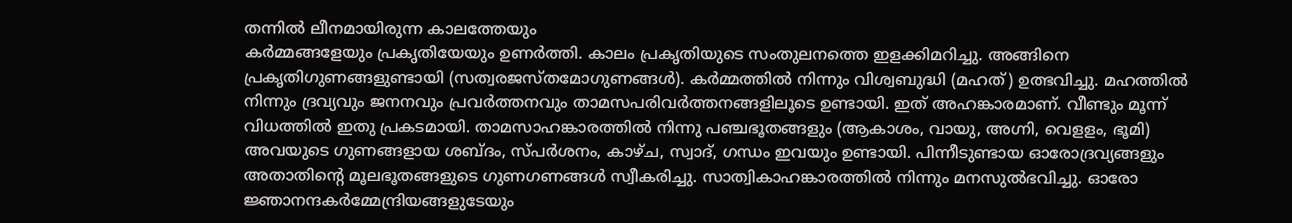തന്നില്‍ ലീനമായിരുന്ന കാലത്തേയും
കര്‍മ്മങ്ങളേയും പ്രകൃതിയേയും ഉണര്‍ത്തി. കാലം പ്രകൃതിയുടെ സംതുലനത്തെ ഇളക്കിമറിച്ചു. അങ്ങിനെ പ്രകൃതിഗുണങ്ങളുണ്ടായി (സത്വരജസ്തമോഗുണങ്ങള്‍). കര്‍മ്മത്തില്‍ നിന്നും വിശ്വബുദ്ധി (മഹത്‌) ഉത്ഭവിച്ചു. മഹത്തില്‍ നിന്നും ദ്രവ്യവും ജനനവും പ്രവര്‍ത്തനവും താമസപരിവര്‍ത്തനങ്ങളിലൂടെ ഉണ്ടായി. ഇത്‌ അഹങ്കാരമാണ്‌. വീണ്ടും മൂന്ന് വിധത്തില്‍ ഇതു പ്രകടമായി. താമസാഹങ്കാരത്തില്‍ നിന്നു പഞ്ചഭൂതങ്ങളും (ആകാശം, വായു, അഗ്നി, വെളളം, ഭൂമി) അവയുടെ ഗുണങ്ങളായ ശബ്ദം, സ്പര്‍ശനം, കാഴ്ച, സ്വാദ്, ഗന്ധം ഇവയും ഉണ്ടായി. പിന്നീടുണ്ടായ ഓരോദ്രവ്യങ്ങളും അതാതിന്റെ മൂലഭൂതങ്ങളുടെ ഗുണഗണങ്ങള്‍ സ്വീകരിച്ചു. സാത്വികാഹങ്കാരത്തില്‍ നിന്നും മനസുല്‍ഭവിച്ചു. ഓരോ ജ്ഞാനന്ദകര്‍മ്മേന്ദ്രിയങ്ങളുടേയും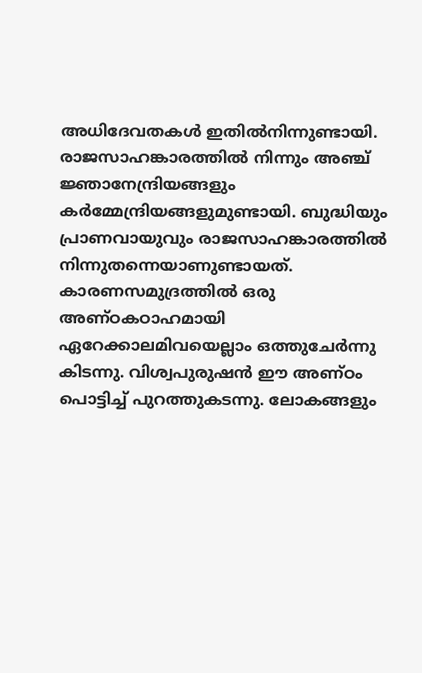അധിദേവതകള്‍ ഇതില്‍നിന്നുണ്ടായി. രാജസാഹങ്കാരത്തില്‍ നിന്നും അഞ്ച്‌ ജ്ഞാനേന്ദ്രിയങ്ങളും കര്‍മ്മേന്ദ്രിയങ്ങളുമുണ്ടായി. ബുദ്ധിയും പ്രാണവായുവും രാജസാഹങ്കാരത്തില്‍ നിന്നുതന്നെയാണുണ്ടായത്‌. കാരണസമുദ്രത്തില്‍ ഒരു അണ്ഠകഠാഹമായി ഏറേക്കാലമിവയെല്ല‍ാം ഒത്തുചേര്‍ന്നു കിടന്നു. വിശ്വപുരുഷന്‍ ഈ അണ്ഠം പൊട്ടിച്ച്‌ പുറത്തുകടന്നു. ലോകങ്ങളും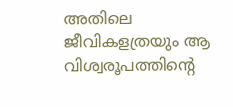അതിലെ ജീവികളത്രയും ആ വിശ്വരൂപത്തിന്റെ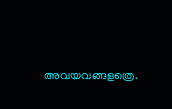അവയവങ്ങളത്രെ.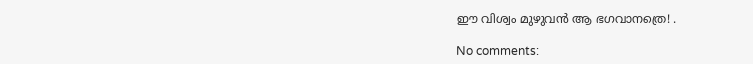ഈ വിശ്വം മുഴുവന്‍ ആ ഭഗവാനത്രെ! .

No comments: